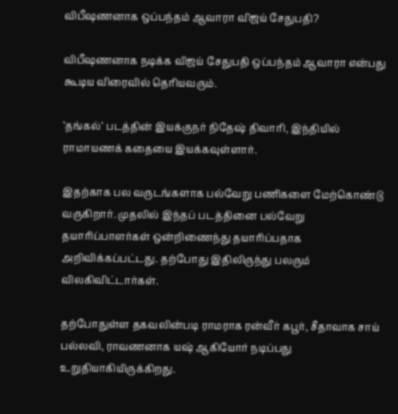விபீஷணனாக ஒப்பந்தம் ஆவாரா விஜய் சேதுபதி?

விபீஷணனாக நடிக்க விஜய் சேதுபதி ஒப்பந்தம் ஆவாரா என்பது கூடிய விரைவில் தெரியவரும்.

’தங்கல்’ படத்தின் இயக்குநர் நிதேஷ் திவாரி, இந்தியில் ராமாயணக் கதையை இயக்கவுள்ளார்.

இதற்காக பல வருடங்களாக பல்வேறு பணிகளை மேற்கொண்டு வருகிறார். முதலில் இந்தப் படத்தினை பல்வேறு தயாரிப்பாளர்கள் ஒன்றிணைந்து தயாரிப்பதாக அறிவிக்கப்பட்டது. தற்போது இதிலிருந்து பலரும் விலகிவிட்டார்கள்.

தற்போதுள்ள தகவலின்படி ராமராக ரன்வீர் கபூர், சீதாவாக சாய் பல்லவி, ராவணனாக யஷ் ஆகியோர் நடிப்பது உறுதியாகியிருக்கிறது.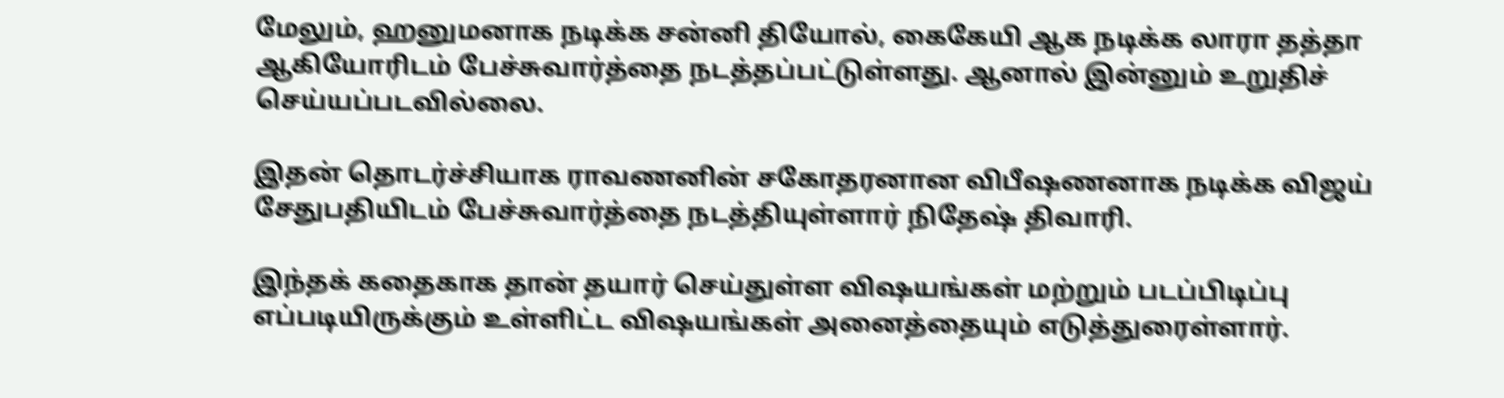மேலும், ஹனுமனாக நடிக்க சன்னி தியோல், கைகேயி ஆக நடிக்க லாரா தத்தா ஆகியோரிடம் பேச்சுவார்த்தை நடத்தப்பட்டுள்ளது. ஆனால் இன்னும் உறுதிச் செய்யப்படவில்லை.

இதன் தொடர்ச்சியாக ராவணனின் சகோதரனான விபீஷணனாக நடிக்க விஜய் சேதுபதியிடம் பேச்சுவார்த்தை நடத்தியுள்ளார் நிதேஷ் திவாரி.

இந்தக் கதைகாக தான் தயார் செய்துள்ள விஷயங்கள் மற்றும் படப்பிடிப்பு எப்படியிருக்கும் உள்ளிட்ட விஷயங்கள் அனைத்தையும் எடுத்துரைள்ளார்.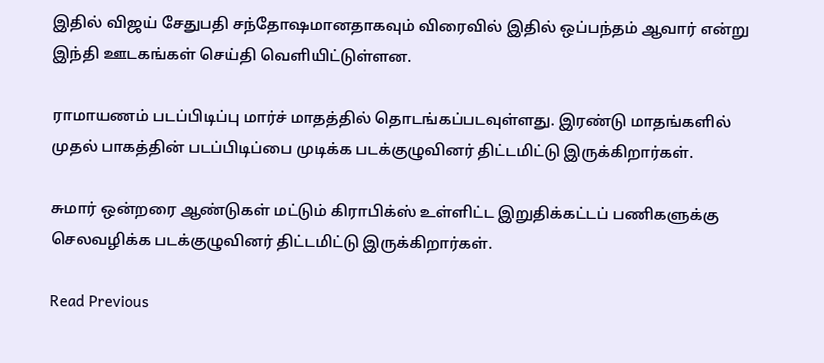இதில் விஜய் சேதுபதி சந்தோஷமானதாகவும் விரைவில் இதில் ஒப்பந்தம் ஆவார் என்று இந்தி ஊடகங்கள் செய்தி வெளியிட்டுள்ளன.

ராமாயணம் படப்பிடிப்பு மார்ச் மாதத்தில் தொடங்கப்படவுள்ளது. இரண்டு மாதங்களில் முதல் பாகத்தின் படப்பிடிப்பை முடிக்க படக்குழுவினர் திட்டமிட்டு இருக்கிறார்கள்.

சுமார் ஒன்றரை ஆண்டுகள் மட்டும் கிராபிக்ஸ் உள்ளிட்ட இறுதிக்கட்டப் பணிகளுக்கு செலவழிக்க படக்குழுவினர் திட்டமிட்டு இருக்கிறார்கள்.

Read Previous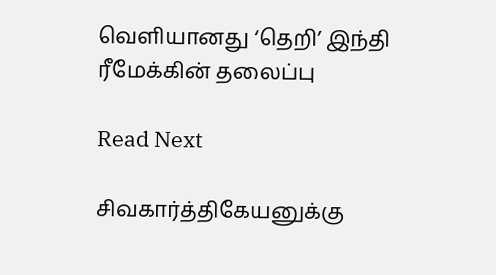வெளியானது ‘தெறி’ இந்தி ரீமேக்கின் தலைப்பு

Read Next

சிவகார்த்திகேயனுக்கு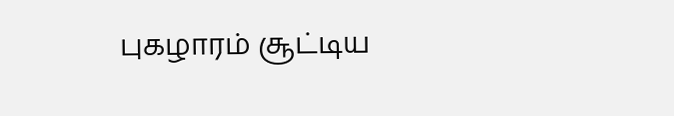புகழாரம் சூட்டிய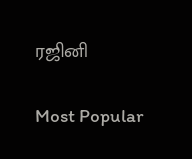ரஜினி

Most Popular